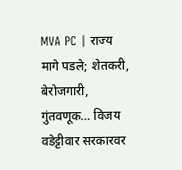MVA PC | राज्य मागे पडले; शेतकरी, बेरोजगारी, गुंतवणूक… विजय वडेट्टीवार सरकारवर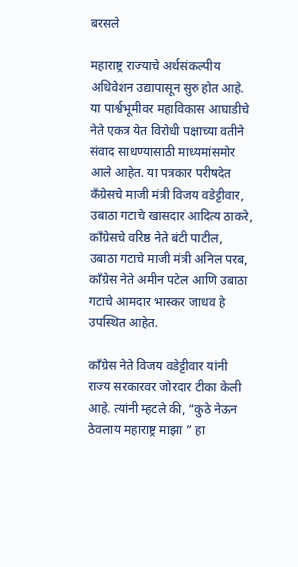बरसले

महाराष्ट्र राज्याचे अर्थसंकल्पीय अधिवेशन उद्यापासून सुरु होत आहे. या पार्श्वभूमीवर महाविकास आघाडीचे नेते एकत्र येत विरोधी पक्षाच्या वतीने संवाद साधण्यासाठी माध्यमांसमोर आले आहेत. या पत्रकार परीषदेत कँग्रेसचे माजी मंत्री विजय वडेट्टीवार, उबाठा गटाचे खासदार आदित्य ठाकरे, काँग्रेसचे वरिष्ठ नेते बंटी पाटील, उबाठा गटाचे माजी मंत्री अनिल परब, काँग्रेस नेते अमीन पटेल आणि उबाठा गटाचे आमदार भास्कर जाधव हे उपस्थित आहेत.

काँग्रेस नेते विजय वडेट्टीवार यांनी राज्य सरकारवर जोरदार टीका केली आहे. त्यांनी म्हटले की, “कुठे नेऊन ठेवलाय महाराष्ट्र माझा ” हा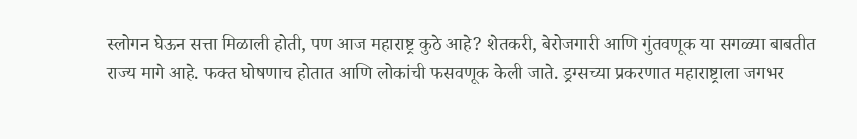स्लोगन घेऊन सत्ता मिळाली होती, पण आज महाराष्ट्र कुठे आहे? शेतकरी, बेरोजगारी आणि गुंतवणूक या सगळ्या बाबतीत राज्य मागे आहे. फक्त घोषणाच होतात आणि लोकांची फसवणूक केली जाते. ड्रग्सच्या प्रकरणात महाराष्ट्राला जगभर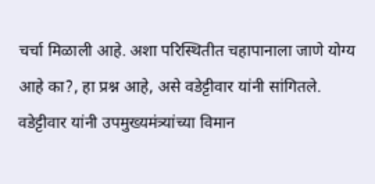चर्चा मिळाली आहे. अशा परिस्थितीत चहापानाला जाणे योग्य आहे का?, हा प्रश्न आहे, असे वडेट्टीवार यांनी सांगितले. वडेट्टीवार यांनी उपमुख्यमंत्र्यांच्या विमान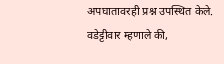अपघातावरही प्रश्न उपस्थित केले. वडेट्टीवार म्हणाले की,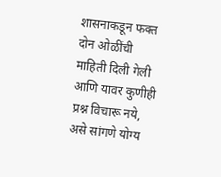शासनाकडून फक्त दोन ओळींची माहिती दिली गेली आणि यावर कुणीही प्रश्न विचारू नये, असे सांगणे योग्य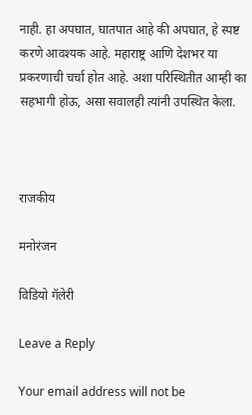नाही. हा अपघात, घातपात आहे की अपघात, हे स्पष्ट करणे आवश्यक आहे. महाराष्ट्र आणि देशभर या प्रकरणाची चर्चा होत आहे. अशा परिस्थितीत आम्ही का सहभागी होऊ, असा सवालही त्यांनी उपस्थित केला.



राजकीय

मनोरंजन

विडियो गॅलेरी

Leave a Reply

Your email address will not be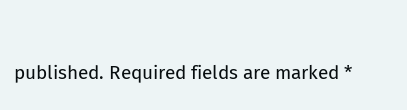published. Required fields are marked *